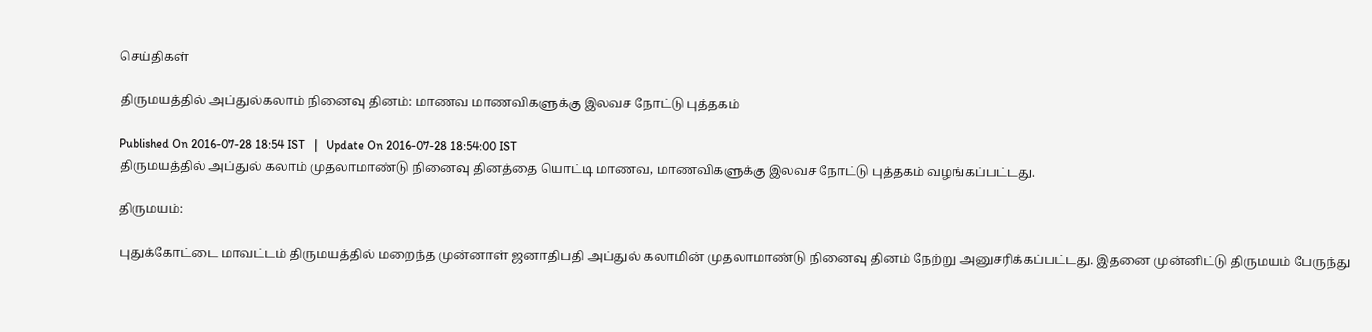செய்திகள்

திருமயத்தில் அப்துல்கலாம் நினைவு தினம்: மாணவ மாணவிகளுக்கு இலவச நோட்டு புத்தகம்

Published On 2016-07-28 18:54 IST   |   Update On 2016-07-28 18:54:00 IST
திருமயத்தில் அப்துல் கலாம் முதலாமாண்டு நினைவு தினத்தை யொட்டி மாணவ, மாணவிகளுக்கு இலவச நோட்டு புத்தகம் வழங்கப்பட்டது.

திருமயம்:

புதுக்கோட்டை மாவட்டம் திருமயத்தில் மறைந்த முன்னாள் ஜனாதிபதி அப்துல் கலாமின் முதலாமாண்டு நினைவு தினம் நேற்று அனுசரிக்கப்பட்டது. இதனை முன்னிட்டு திருமயம் பேருந்து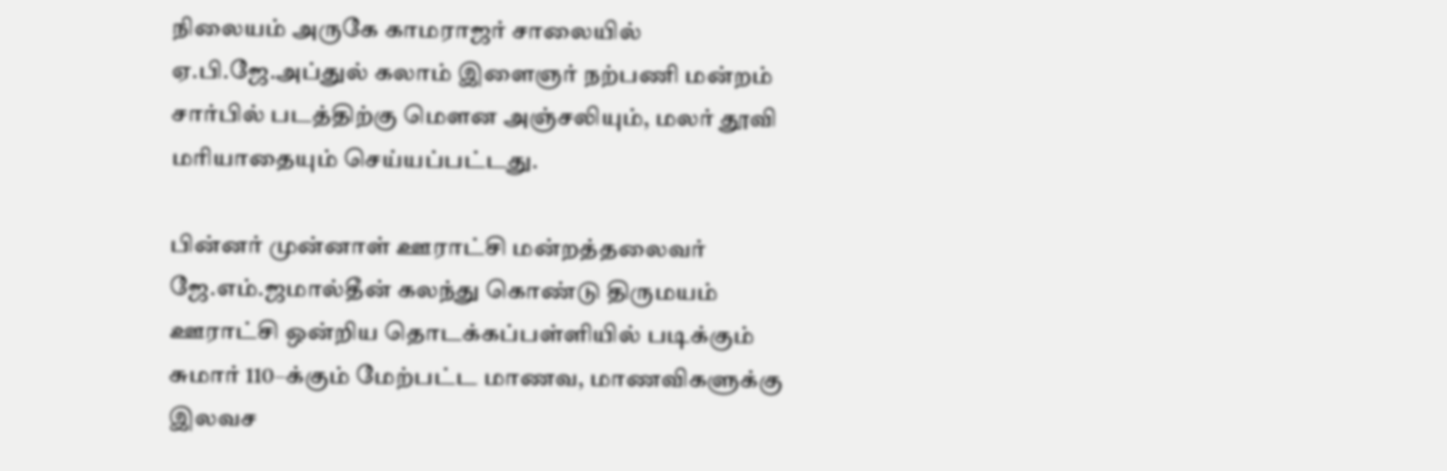நிலையம் அருகே காமராஜர் சாலையில்  ஏ.பி.ஜே.அப்துல் கலாம் இளைஞர் நற்பணி மன்றம் சார்பில் படத்திற்கு மெளன அஞ்சலியும், மலர் தூவி மரியாதையும் செய்யப்பட்டது.

பின்னர் முன்னாள் ஊராட்சி மன்றத்தலைவர் ஜே.எம்.ஜமால்தீன் கலந்து கொண்டு திருமயம் ஊராட்சி ஒன்றிய தொடக்கப்பள்ளியில் படிக்கும் சுமார் 110–க்கும் மேற்பட்ட மாணவ, மாணவிகளுக்கு இலவச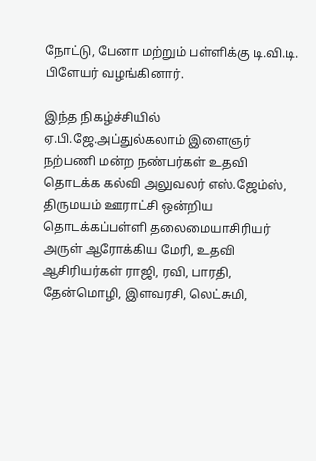நோட்டு, பேனா மற்றும் பள்ளிக்கு டி.வி.டி. பிளேயர் வழங்கினார்.

இந்த நிகழ்ச்சியில் ஏ.பி.ஜே.அப்துல்கலாம் இளைஞர் நற்பணி மன்ற நண்பர்கள் உதவி தொடக்க கல்வி அலுவலர் எஸ்.ஜேம்ஸ், திருமயம் ஊராட்சி ஒன்றிய தொடக்கப்பள்ளி தலைமையாசிரியர் அருள் ஆரோக்கிய மேரி, உதவி ஆசிரியர்கள் ராஜி, ரவி, பாரதி, தேன்மொழி, இளவரசி, லெட்சுமி,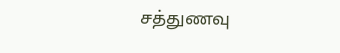சத்துணவு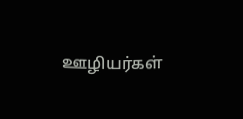ஊழியர்கள்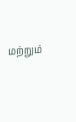மற்றும்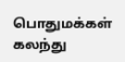பொதுமக்கள் கலந்து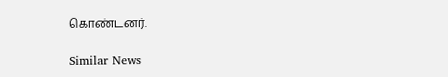கொண்டனர்.

Similar News